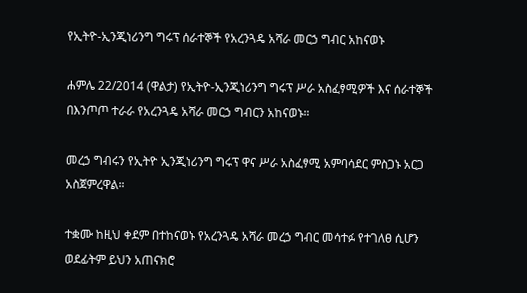የኢትዮ-ኢንጂነሪንግ ግሩፕ ሰራተኞች የአረንጓዴ አሻራ መርኃ ግብር አከናወኑ

ሐምሌ 22/2014 (ዋልታ) የኢትዮ-ኢንጂነሪንግ ግሩፕ ሥራ አስፈፃሚዎች እና ሰራተኞች በእንጦጦ ተራራ የአረንጓዴ አሻራ መርኃ ግብርን አከናወኑ።

መረኃ ግብሩን የኢትዮ ኢንጂነሪንግ ግሩፕ ዋና ሥራ አስፈፃሚ አምባሳደር ምስጋኑ አርጋ አስጀምረዋል።

ተቋሙ ከዚህ ቀደም በተከናወኑ የአረንጓዴ አሻራ መረኃ ግብር መሳተፉ የተገለፀ ሲሆን ወደፊትም ይህን አጠናክሮ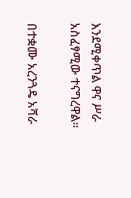እንደሚቀጥል ዋና ሥራ አስፈፃሚው ተናግረዋል።

በተቋሙ አረንጓዴ አሻራ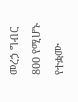መረኃ ግብር 800 የሚሆኑ የተቋሙ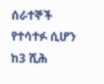ሰራተኞች የተሳተፉ ሲሆን ከ3 ሺሕ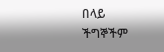በላይ ችግኞችም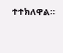ተተክለዋል።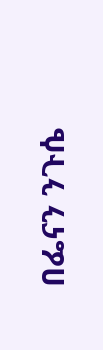በፌናን ንጉሴ